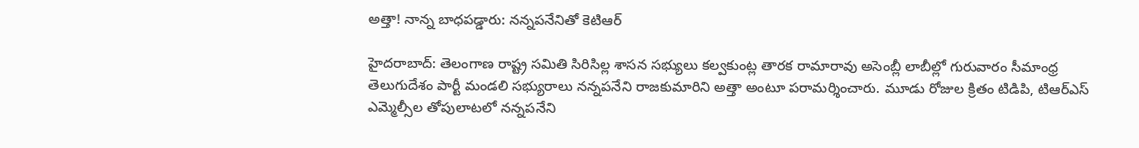అత్తా! నాన్న బాధపడ్డారు: నన్నపనేనితో కెటిఆర్

హైదరాబాద్: తెలంగాణ రాష్ట్ర సమితి సిరిసిల్ల శాసన సభ్యులు కల్వకుంట్ల తారక రామారావు అసెంబ్లీ లాబీల్లో గురువారం సీమాంధ్ర తెలుగుదేశం పార్టీ మండలి సభ్యురాలు నన్నపనేని రాజకుమారిని అత్తా అంటూ పరామర్శించారు. మూడు రోజుల క్రితం టిడిపి, టిఆర్ఎస్ ఎమ్మెల్సీల తోపులాటలో నన్నపనేని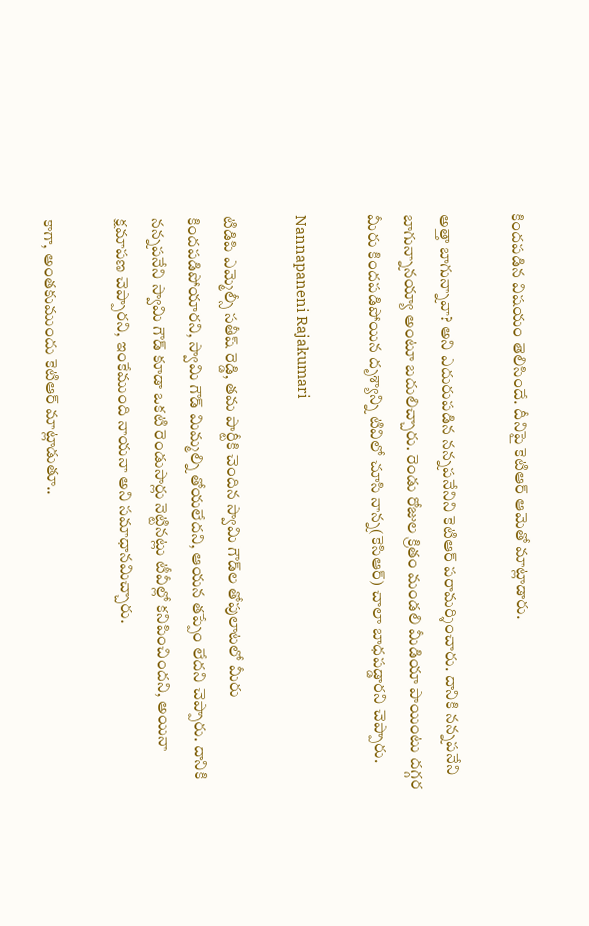కిందపడిన విషయం తెలిసిందే. దీనిపై కెటిఆర్ ఆమెతో మాట్లాడారు.

అత్తా బాగున్నావా? అని ఎదురుపడిన నన్నపనేనిని కెటిఆర్ పరామర్శించారు. దానికి నన్నపనేని బాగున్నానయ్యా అంటూ బదులిచ్చారు. రెండు రోజుల క్రితం మండలి మీడియా పాయింటు దగ్గర మీరు కిందపడిపోయిన దృశ్యాన్ని టివిలో చూసి నాన్న(కెసిఆర్) చాలా బాధపడ్డారని చెప్పారు.

Nannapaneni Rajakumari

టిడిపి ఎమ్మెల్సీ సతీష్ రెడ్డి, తమ పార్టీకి చెందిన స్వామి గౌడ్‌ల తోపులాటలో మీరు కిందపడిపోయారని, స్వామి గౌడ్ మిమ్మల్ని తోయలేదని, ఆయన తప్పేం లేదని చెప్పారు. దానికి నన్నపనేని స్వామి గౌడ్ కూడా ఒకటి రెండుసార్లు నెట్టినట్లు టీవీల్లో కనిపించిందని, అయినా క్షమాపణ చెప్పారని, ఇంకేముంది నాయనా అని సమాధానమిచ్చారు.

కాగా, అంతకుముందు కెటిఆర్ మాట్లాడుతూ..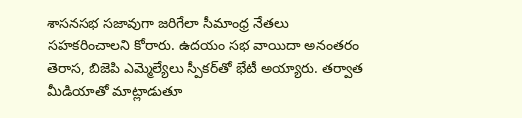శాసనసభ సజావుగా జరిగేలా సీమాంధ్ర నేతలు సహకరించాలని కోరారు. ఉదయం సభ వాయిదా అనంతరం తెరాస, బిజెపి ఎమ్మెల్యేలు స్పీకర్‌తో భేటీ అయ్యారు. తర్వాత మీడియాతో మాట్లాడుతూ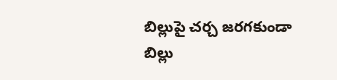బిల్లుపై చర్చ జరగకుండా బిల్లు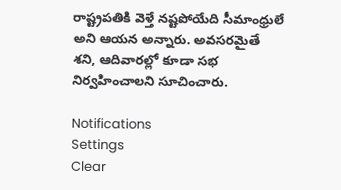రాష్ట్రపతికి వెళ్తే నష్టపోయేది సీమాంధ్రులే అని ఆయన అన్నారు. అవసరమైతే శని, ఆదివారల్లో కూడా సభ నిర్వహించాలని సూచించారు.

Notifications
Settings
Clear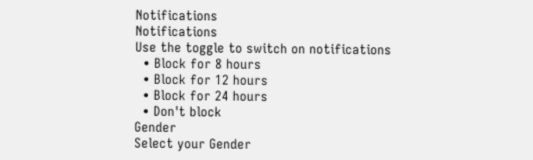Notifications
Notifications
Use the toggle to switch on notifications
  • Block for 8 hours
  • Block for 12 hours
  • Block for 24 hours
  • Don't block
Gender
Select your Gender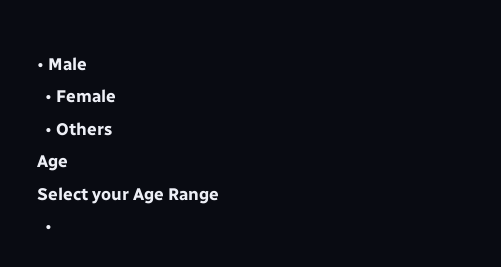• Male
  • Female
  • Others
Age
Select your Age Range
  •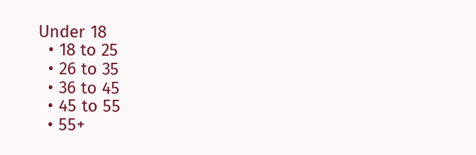Under 18
  • 18 to 25
  • 26 to 35
  • 36 to 45
  • 45 to 55
  • 55+